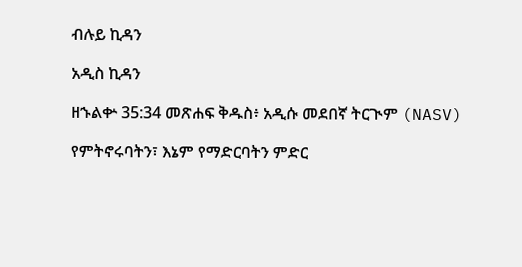ብሉይ ኪዳን

አዲስ ኪዳን

ዘኁልቍ 35:34 መጽሐፍ ቅዱስ፥ አዲሱ መደበኛ ትርጒም (NASV)

የምትኖሩባትን፣ እኔም የማድርባትን ምድር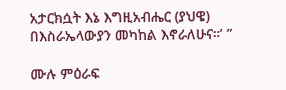አታርክሷት እኔ እግዚአብሔር (ያህዌ) በእስራኤላውያን መካከል እኖራለሁና።’ ”

ሙሉ ምዕራፍ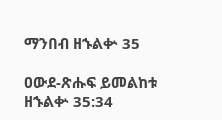ማንበብ ዘኁልቍ 35

ዐውደ-ጽሑፍ ይመልከቱ ዘኁልቍ 35:34